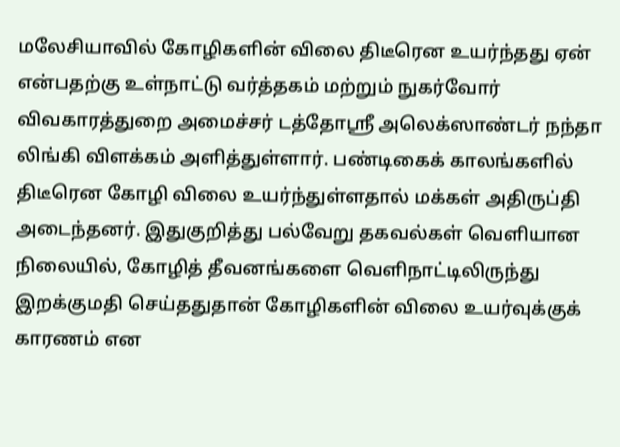மலேசியாவில் கோழிகளின் விலை திடீரென உயர்ந்தது ஏன் என்பதற்கு உள்நாட்டு வர்த்தகம் மற்றும் நுகர்வோர் விவகாரத்துறை அமைச்சர் டத்தோஶ்ரீ அலெக்ஸாண்டர் நந்தா லிங்கி விளக்கம் அளித்துள்ளார். பண்டிகைக் காலங்களில் திடீரென கோழி விலை உயர்ந்துள்ளதால் மக்கள் அதிருப்தி அடைந்தனர். இதுகுறித்து பல்வேறு தகவல்கள் வெளியான நிலையில், கோழித் தீவனங்களை வெளிநாட்டிலிருந்து இறக்குமதி செய்ததுதான் கோழிகளின் விலை உயர்வுக்குக் காரணம் என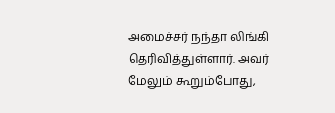அமைச்சர் நந்தா லிங்கி தெரிவித்துள்ளார். அவர் மேலும் கூறும்போது,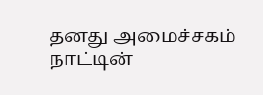தனது அமைச்சகம் நாட்டின்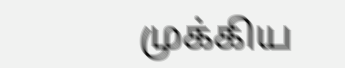முக்கிய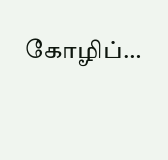கோழிப்…